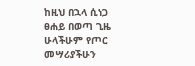ከዚህ በኋላ ሲነጋ ፀሐይ በወጣ ጊዜ ሁላችሁም የጦር መሣሪያችሁን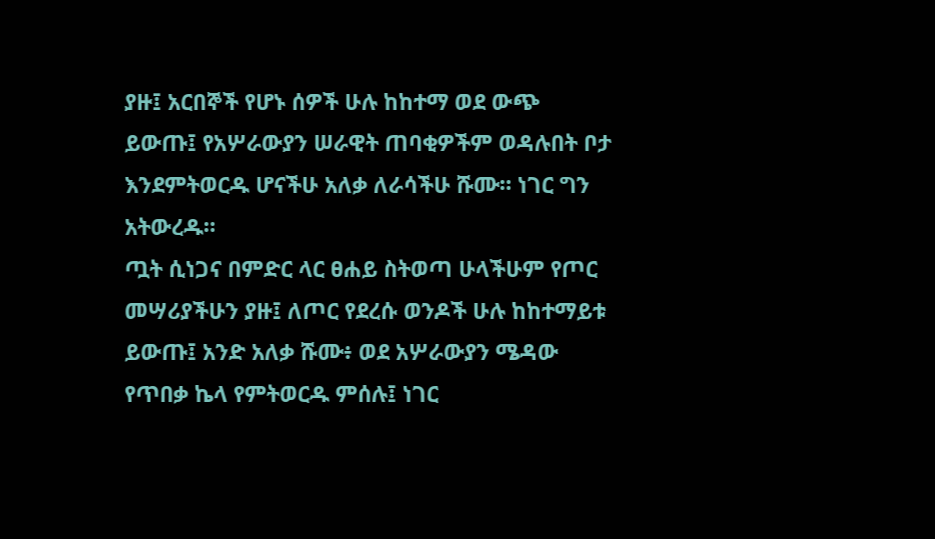ያዙ፤ አርበኞች የሆኑ ሰዎች ሁሉ ከከተማ ወደ ውጭ ይውጡ፤ የአሦራውያን ሠራዊት ጠባቂዎችም ወዳሉበት ቦታ እንደምትወርዱ ሆናችሁ አለቃ ለራሳችሁ ሹሙ። ነገር ግን አትውረዱ።
ጧት ሲነጋና በምድር ላር ፀሐይ ስትወጣ ሁላችሁም የጦር መሣሪያችሁን ያዙ፤ ለጦር የደረሱ ወንዶች ሁሉ ከከተማይቱ ይውጡ፤ አንድ አለቃ ሹሙ፥ ወደ አሦራውያን ሜዳው የጥበቃ ኬላ የምትወርዱ ምሰሉ፤ ነገር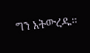ግን አትውረዱ።